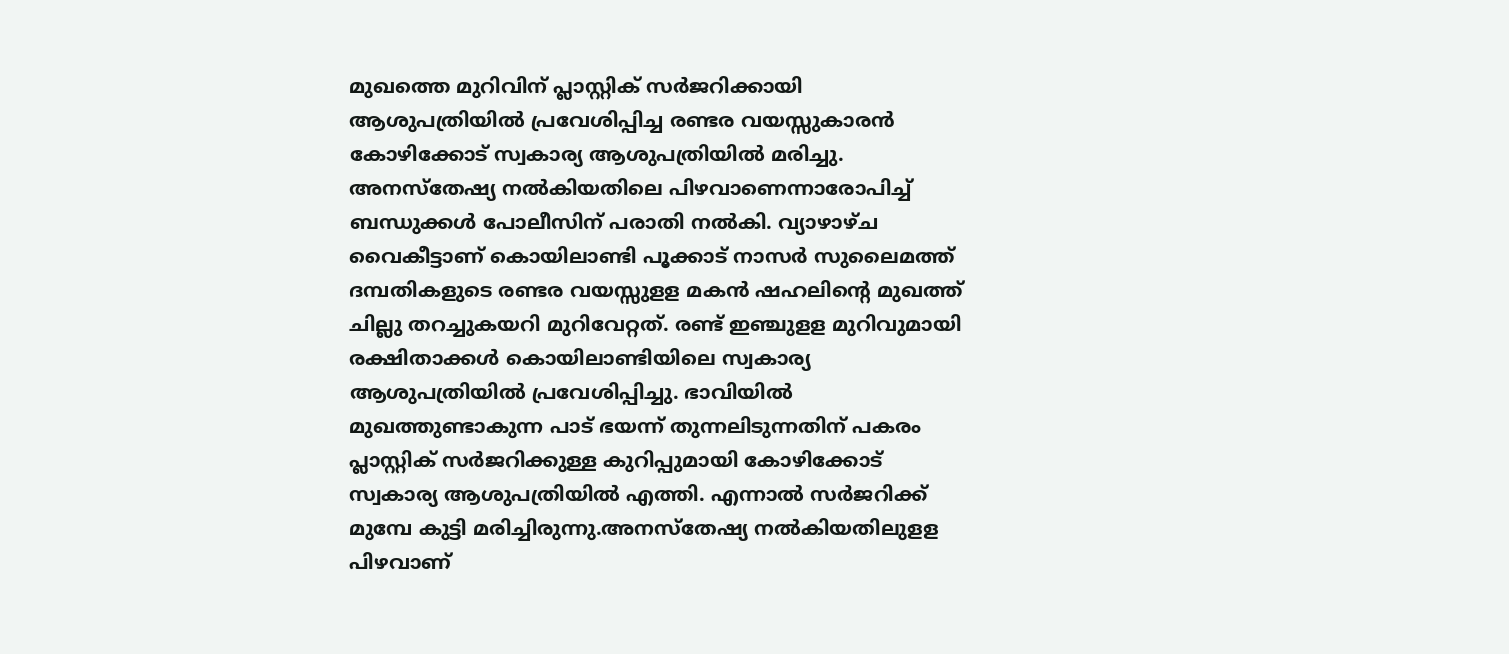മുഖത്തെ മുറിവിന് പ്ലാസ്റ്റിക് സര്‍ജറിക്കായി ആശുപത്രിയില്‍ പ്രവേശിപ്പിച്ച രണ്ടര വയസ്സുകാരന്‍ കോഴിക്കോട് സ്വകാര്യ ആശുപത്രിയില്‍ മരിച്ചു. അനസ്തേഷ്യ നല്‍കിയതിലെ പിഴവാണെന്നാരോപിച്ച് ബന്ധുക്കള്‍ പോലീസിന് പരാതി നല്‍കി. വ്യാഴാഴ്ച വൈകീട്ടാണ് കൊയിലാണ്ടി പൂക്കാട് നാസര്‍ സുലൈമത്ത് ദമ്പതികളുടെ രണ്ടര വയസ്സുളള മകന്‍ ഷഹലിന്‍റെ മുഖത്ത് ചില്ലു തറച്ചുകയറി മുറിവേറ്റത്. രണ്ട് ഇ‍ഞ്ചുളള മുറിവുമായി രക്ഷിതാക്കള്‍ കൊയിലാണ്ടിയിലെ സ്വകാര്യ ആശുപത്രിയില്‍ പ്രവേശിപ്പിച്ചു. ഭാവിയില്‍ മുഖത്തുണ്ടാകുന്ന പാ‍ട് ഭയന്ന് തുന്നലിടുന്നതിന് പകരം പ്ലാസ്റ്റിക് സര്‍ജറിക്കുള്ള കുറിപ്പുമായി കോഴിക്കോട് സ്വകാര്യ ആശുപത്രിയില്‍ എത്തി. എന്നാല്‍ സര്‍ജറിക്ക് മുമ്പേ കുട്ടി മരിച്ചിരുന്നു.അനസ്തേഷ്യ നല്‍കിയതിലുളള പിഴവാണ്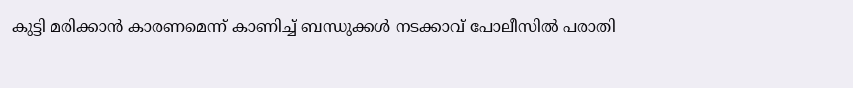കുട്ടി മരിക്കാന്‍ കാരണമെന്ന് കാണിച്ച് ബന്ധുക്കള്‍ നടക്കാവ് പോലീസില്‍ പരാതി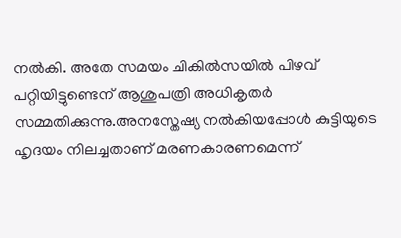നല്‍കി. അതേ സമയം ചികില്‍സയില്‍ പിഴവ് പറ്റിയിട്ടുണ്ടെന് ആശുപത്രി അധികൃതര്‍ സമ്മതിക്കുന്നു.അനസ്തേഷ്യ നല്‍കിയപ്പോള്‍ കുട്ടിയുടെ ഹൃദയം നിലച്ചതാണ് മരണകാരണമെന്ന്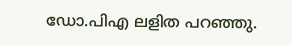ഡോ.പിഎ ലളിത പറഞ്ഞു.